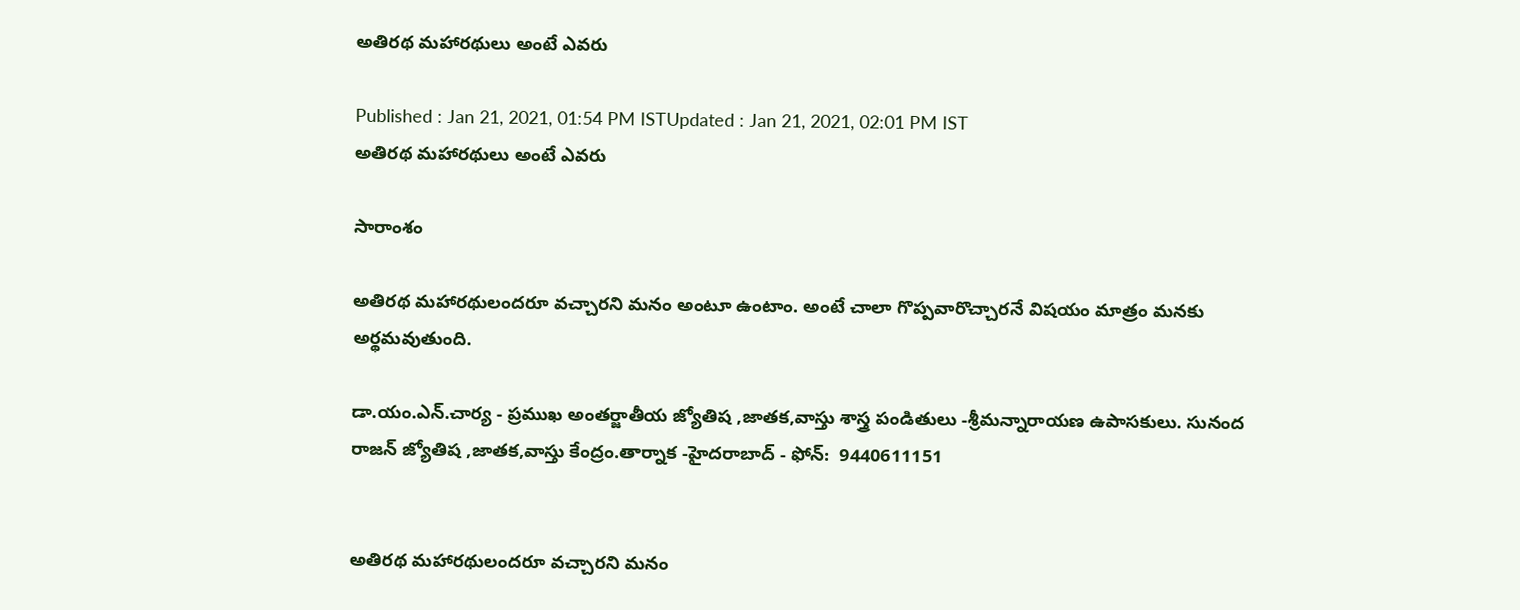అతిరథ మహారథులు అంటే ఎవరు

Published : Jan 21, 2021, 01:54 PM ISTUpdated : Jan 21, 2021, 02:01 PM IST
అతిరథ మహారథులు అంటే ఎవరు

సారాంశం

అతిరథ మహారథులందరూ వచ్చారని మనం అంటూ ఉంటాం. అంటే చాలా గొప్పవారొచ్చారనే విషయం మాత్రం మనకు అర్థమవుతుంది.

డా.యం.ఎన్.చార్య - ప్రముఖ అంతర్జాతీయ జ్యోతిష ,జాతక,వాస్తు శాస్త్ర పండితులు -శ్రీమన్నారాయణ ఉపాసకులు. సునంద రాజన్ జ్యోతిష ,జాతక,వాస్తు కేంద్రం.తార్నాక -హైదరాబాద్ - ఫోన్:  9440611151


అతిరథ మహారథులందరూ వచ్చారని మనం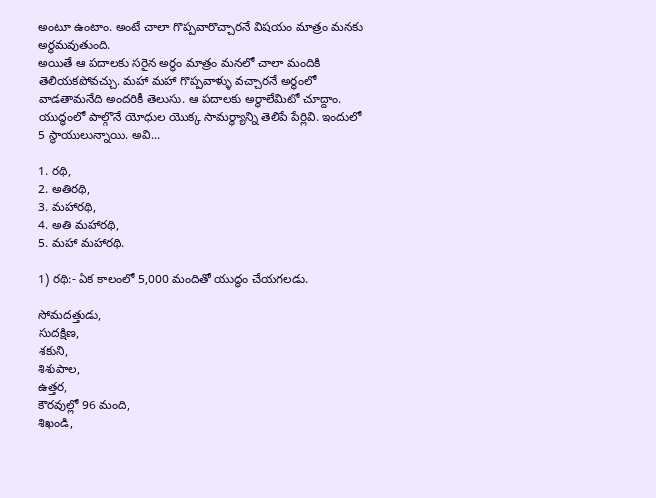అంటూ ఉంటాం. అంటే చాలా గొప్పవారొచ్చారనే విషయం మాత్రం మనకు అర్థమవుతుంది.
అయితే ఆ పదాలకు సరైన అర్థం మాత్రం మనలో చాలా మందికి తెలియకపోవచ్చు. మహా మహా గొప్పవాళ్ళు వచ్చారనే అర్థంలో వాడతామనేది అందరికీ తెలుసు. ఆ పదాలకు అర్థాలేమిటో చూద్దాం. యుద్ధంలో పాల్గొనే యోధుల యొక్క సామర్థ్యాన్ని తెలిపే పేర్లివి. ఇందులో 5 స్థాయులున్నాయి. అవి...

1. రథి,
2. అతిరథి,
3. మహారథి,
4. అతి మహారథి,
5. మహా మహారథి.

1) రథి:- ఏక కాలంలో 5,000 మందితో యుద్ధం చేయగలడు.

సోమదత్తుడు,
సుదక్షిణ,
శకుని,
శిశుపాల,
ఉత్తర,
కౌరవుల్లో 96 మంది,
శిఖండి,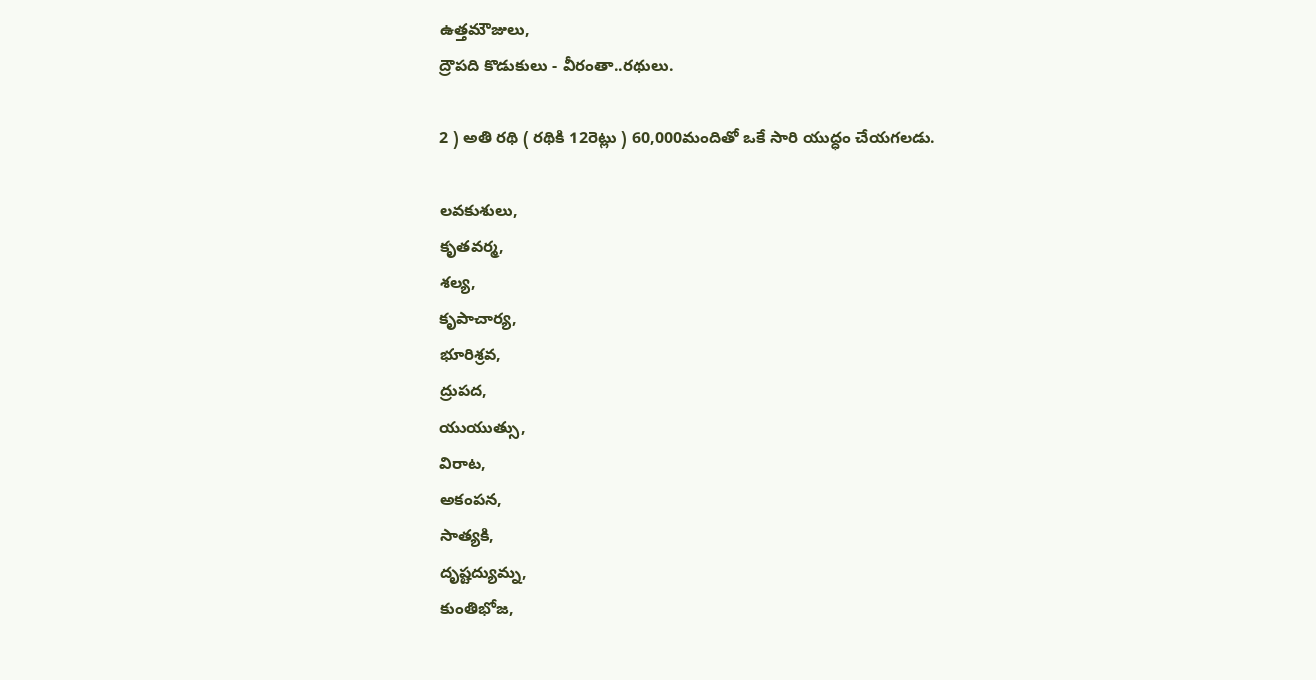ఉత్తమౌజులు,
ద్రౌపది కొడుకులు - వీరంతా..రథులు.

2 ) అతి రథి ( రథికి 12రెట్లు ) 60,000మందితో ఒకే సారి యుద్ధం చేయగలడు.

లవకుశులు,
కృతవర్మ,
శల్య,
కృపాచార్య,
భూరిశ్రవ,
ద్రుపద,
యుయుత్సు,
విరాట,
అకంపన,
సాత్యకి,
దృష్టద్యుమ్న,
కుంతిభోజ,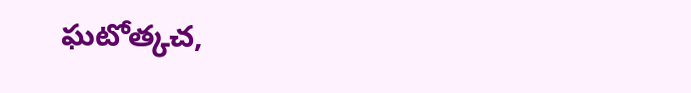ఘటోత్కచ,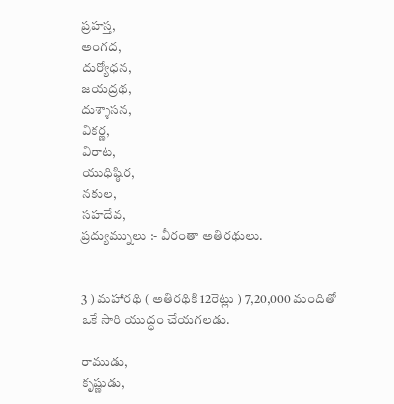ప్రహస్త,
అంగద,
దుర్యోధన,
జయద్రథ,
దుశ్శాసన,
వికర్ణ,
విరాట,
యుధిష్ఠిర,
నకుల,
సహదేవ,
ప్రద్యుమ్నులు :- వీరంతా అతిరథులు.


3 ) మహారథి ( అతిరథికి 12రెట్లు ) 7,20,000 మందితో ఒకే సారి యుద్ధం చేయగలడు.

రాముడు,
కృష్ణుడు,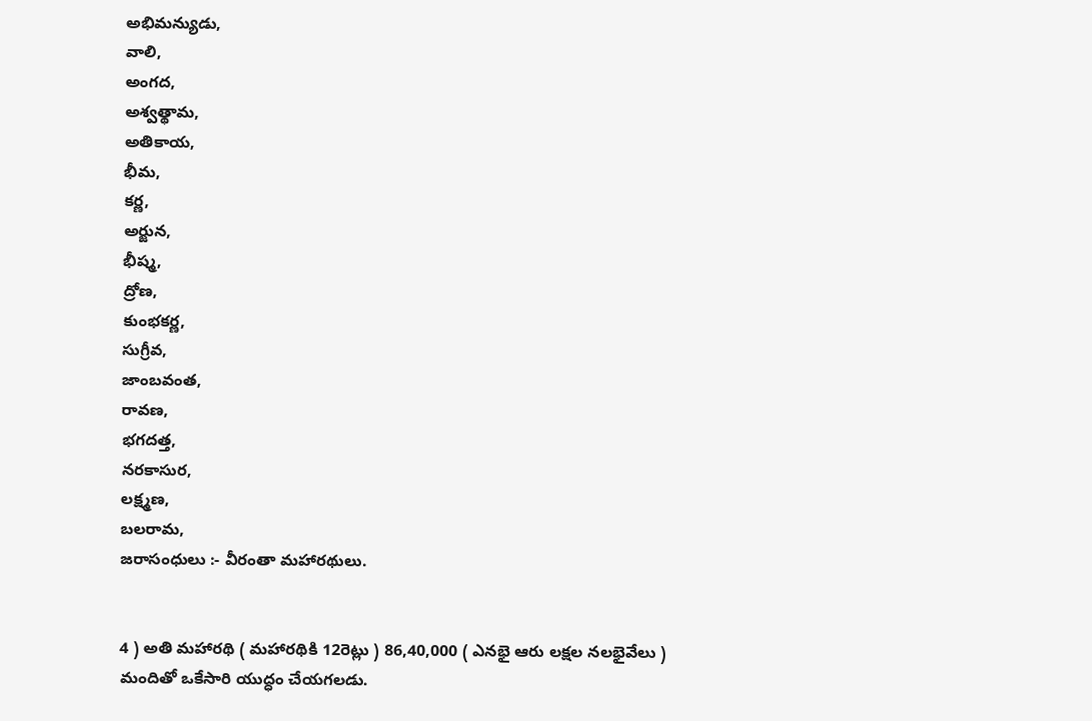అభిమన్యుడు,
వాలి,
అంగద,
అశ్వత్థామ,
అతికాయ,
భీమ,
కర్ణ,
అర్జున,
భీష్మ,
ద్రోణ,
కుంభకర్ణ,
సుగ్రీవ,
జాంబవంత,
రావణ,
భగదత్త,
నరకాసుర,
లక్ష్మణ,
బలరామ,
జరాసంధులు :- వీరంతా మహారథులు.


4 ) అతి మహారథి ( మహారథికి 12రెట్లు ) 86,40,000 ( ఎనభై ఆరు లక్షల నలభైవేలు ) మందితో ఒకేసారి యుద్ధం చేయగలడు.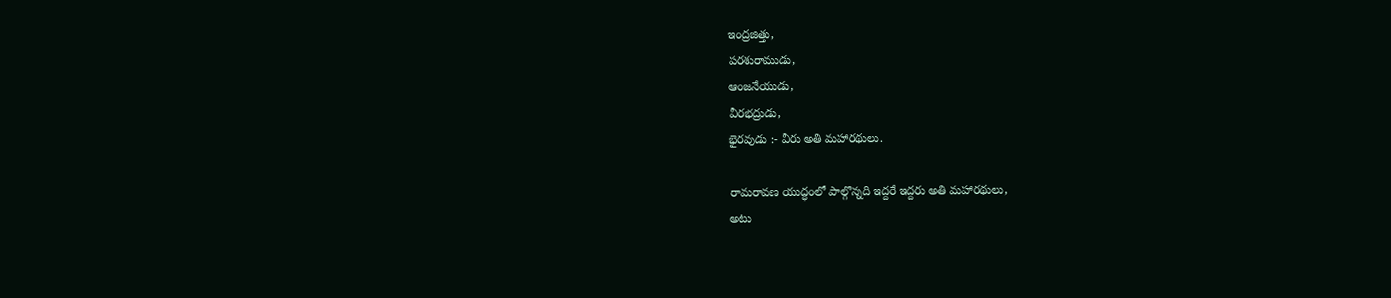ఇంద్రజిత్తు,
పరశురాముడు,
ఆంజనేయుడు,
వీరభద్రుడు,
భైరవుడు :- వీరు అతి మహారథులు.

రామరావణ యుద్ధంలో పాల్గొన్నది ఇద్దరే ఇద్దరు అతి మహారథులు,
అటు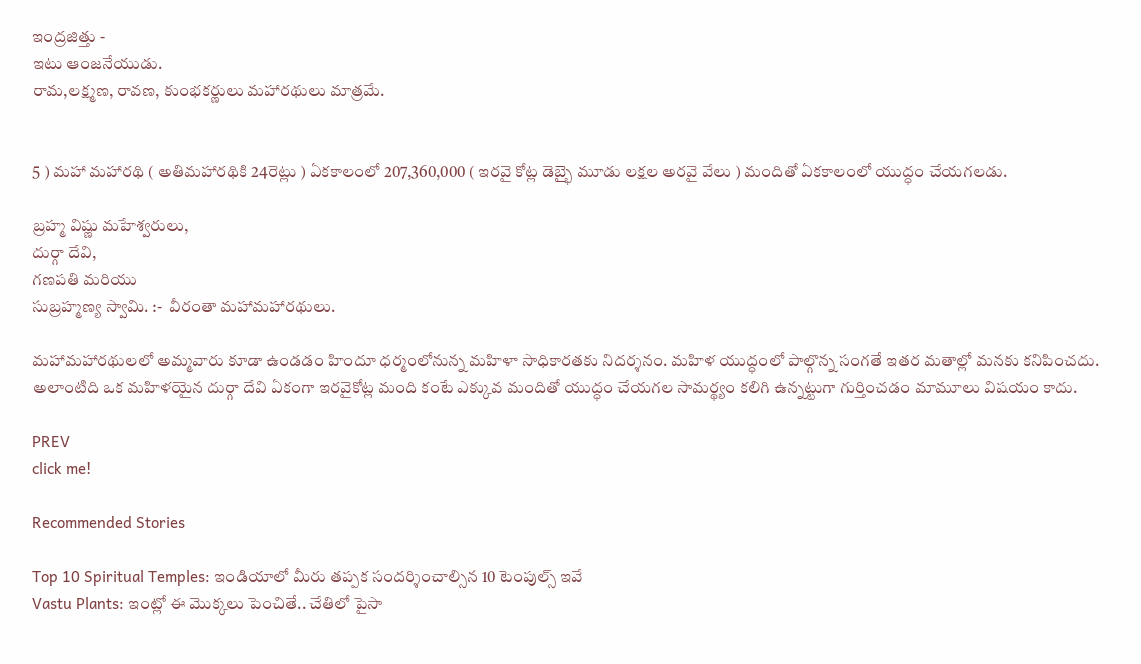ఇంద్రజిత్తు -
ఇటు ఆంజనేయుడు.
రామ,లక్ష్మణ, రావణ, కుంభకర్ణులు మహారథులు మాత్రమే.


5 ) మహా మహారథి ( అతిమహారథికి 24రెట్లు ) ఏకకాలంలో 207,360,000 ( ఇరవై కోట్ల డెబ్భై మూడు లక్షల అరవై వేలు ) మందితో ఏకకాలంలో యుద్ధం చేయగలడు.

బ్రహ్మ విష్ణు మహేశ్వరులు,
దుర్గా దేవి,
గణపతి మరియు
సుబ్రహ్మణ్య స్వామి. :-  వీరంతా మహామహారథులు.

మహామహారథులలో అమ్మవారు కూడా ఉండడం హిందూ ధర్మంలోనున్న మహిళా సాధికారతకు నిదర్శనం. మహిళ యుద్ధంలో పాల్గొన్న సంగతే ఇతర మతాల్లో మనకు కనిపించదు. అలాంటిది ఒక మహిళయైన దుర్గా దేవి ఏకంగా ఇరవైకోట్ల మంది కంటే ఎక్కువ మందితో యుద్ధం చేయగల సామర్థ్యం కలిగి ఉన్నట్టుగా గుర్తించడం మామూలు విషయం కాదు.

PREV
click me!

Recommended Stories

Top 10 Spiritual Temples: ఇండియాలో మీరు తప్పక సందర్శించాల్సిన 10 టెంపుల్స్ ఇవే
Vastu Plants: ఇంట్లో ఈ మొక్కలు పెంచితే.. చేతిలో పైసా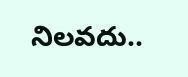నిలవదు..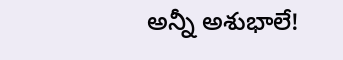అన్నీ అశుభాలే!